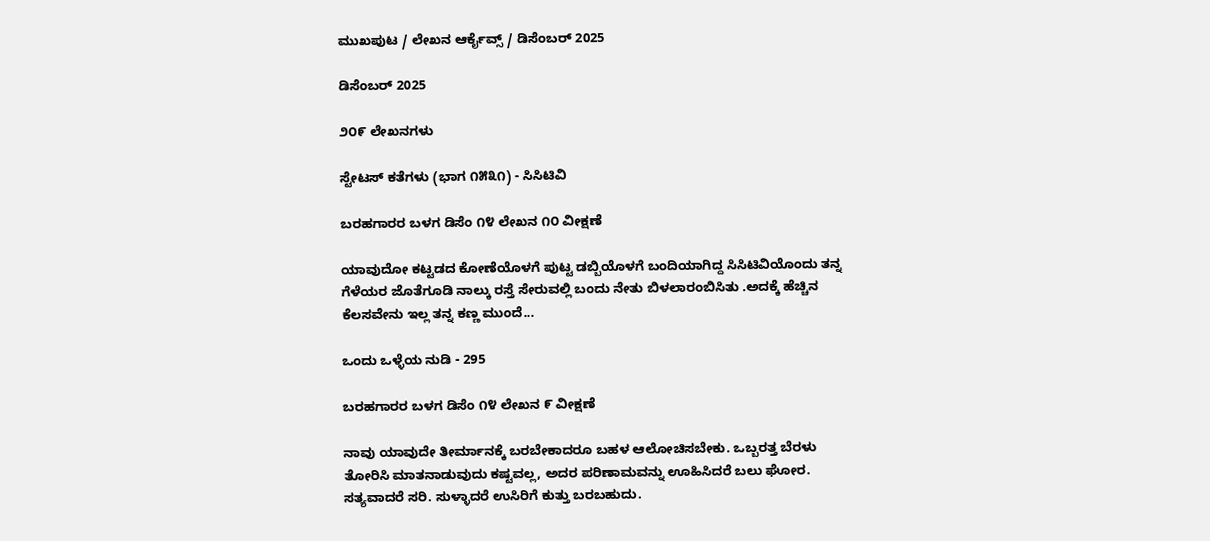ಮುಖಪುಟ / ಲೇಖನ ಆರ್ಕೈವ್ಸ್ / ಡಿಸೆಂಬರ್ 2025

ಡಿಸೆಂಬರ್ 2025

೨೦೯ ಲೇಖನಗಳು

ಸ್ಟೇಟಸ್ ಕತೆಗಳು (ಭಾಗ ೧೫೩೧) - ಸಿಸಿಟಿವಿ

ಬರಹಗಾರರ ಬಳಗ ಡಿಸೆಂ ೧೪ ಲೇಖನ ೧೦ ವೀಕ್ಷಣೆ

ಯಾವುದೋ ಕಟ್ಟಡದ ಕೋಣೆಯೊಳಗೆ ಪುಟ್ಟ ಡಬ್ಬಿಯೊಳಗೆ ಬಂದಿಯಾಗಿದ್ದ ಸಿಸಿಟಿವಿಯೊಂದು ತನ್ನ ಗೆಳೆಯರ ಜೊತೆಗೂಡಿ ನಾಲ್ಕು ರಸ್ತೆ ಸೇರುವಲ್ಲಿ ಬಂದು ನೇತು ಬಿಳಲಾರಂಬಿಸಿತು .ಅದಕ್ಕೆ ಹೆಚ್ಚಿನ ಕೆಲಸವೇನು ಇಲ್ಲ ತನ್ನ ಕಣ್ಣ ಮುಂದೆ...

ಒಂದು ಒಳ್ಳೆಯ ನುಡಿ - 295

ಬರಹಗಾರರ ಬಳಗ ಡಿಸೆಂ ೧೪ ಲೇಖನ ೯ ವೀಕ್ಷಣೆ

ನಾವು ಯಾವುದೇ ತೀರ್ಮಾನಕ್ಕೆ ಬರಬೇಕಾದರೂ ಬಹಳ ಆಲೋಚಿಸಬೇಕು. ಒಬ್ಬರತ್ತ ಬೆರಳು ತೋರಿಸಿ ಮಾತನಾಡುವುದು ಕಷ್ಟವಲ್ಲ, ಅದರ ಪರಿಣಾಮವನ್ನು ಊಹಿಸಿದರೆ ಬಲು ಘೋರ. ಸತ್ಯವಾದರೆ ಸರಿ. ಸುಳ್ಳಾದರೆ ಉಸಿರಿಗೆ ಕುತ್ತು ಬರಬಹುದು.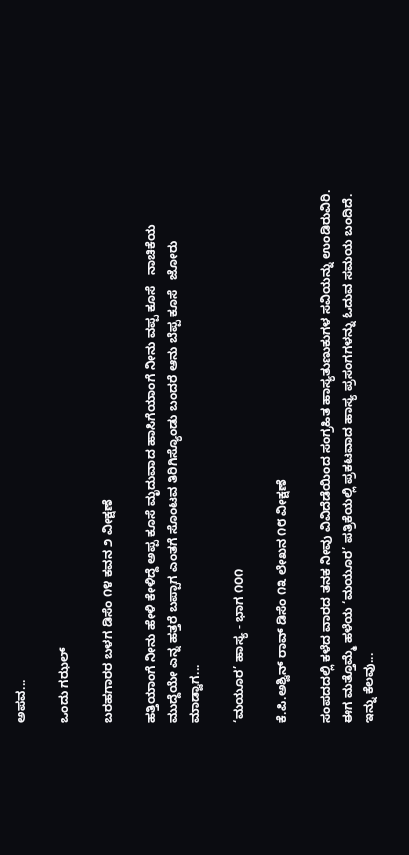ಅಪವ...

ಒಂದು ಗಝಲ್

ಬರಹಗಾರರ ಬಳಗ ಡಿಸೆಂ ೧೪ ಕವನ ೨ ವೀಕ್ಷಣೆ

ಹತ್ತಿಯಾಂಗೆ ನೀನು ಹೇಳಿ ಕೇಳಿದ್ದೆ ಅಪ್ಪ ಕೂಸೆ ಮೃದುವಾದ ಹಾಸಿಗೆಯಾಂಗೆ ನೀನು ವಪ್ಪ ಕೂಸೆ   ನಾಚಿಕೆಯ ಮುದ್ದೆಯೇ ಎನ್ನ ಹತ್ತರೆ ಬಪ್ಪಾಗ ಎಂತಗೆ ಸೊಂಟವ ತಿರಿಗಿಸ್ಯೊಂಡು ಬಂದರೆ ಆನು ಬೆಪ್ಪ ಕೂಸೆ   ಜೋರು ಮಾಡ್ವಾಗ...

‘ಮಯೂರ’ ಹಾಸ್ಯ - ಭಾಗ ೧೦೧

ಕೆ.ಪಿ.ಅಶ್ವಿನ್ ರಾವ್ ಡಿಸೆಂ ೧೩ ಲೇಖನ ೧೮ ವೀಕ್ಷಣೆ

ಸಂಪದದಲ್ಲಿ ಕಳೆದ ವಾರದ ತನಕ ನೀವು ವಿವಿದೆಡೆಯಿಂದ ಸಂಗ್ರಹಿತ ಹಾಸ್ಯತುಣುಕುಗಳ ಸವಿಯನ್ನು ಉಂಡಿರುವಿರಿ. ಈಗ ಮತ್ತೊಮ್ಮೆ ಹಳೆಯ ‘ಮಯೂರ’ ಪತ್ರಿಕೆಯಲ್ಲಿ ಪ್ರಕಟವಾದ ಹಾಸ್ಯ ಪ್ರಸಂಗಗಳನ್ನು ಓದುವ ಸಮಯ ಬಂದಿದೆ. ಇನ್ನು ಕೆಲವು...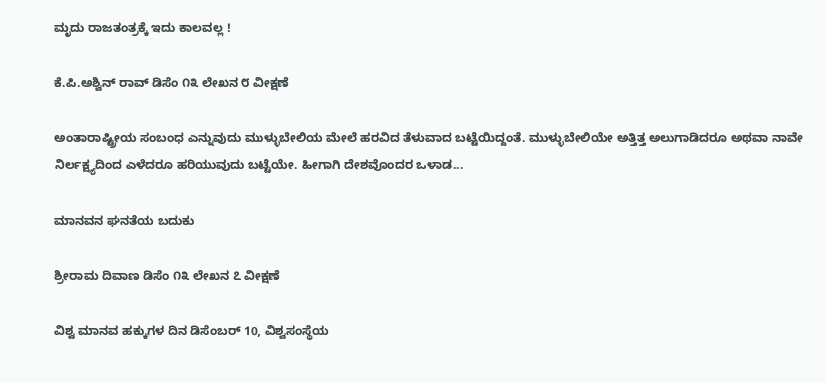ಮೃದು ರಾಜತಂತ್ರಕ್ಕೆ ಇದು ಕಾಲವಲ್ಲ !

ಕೆ.ಪಿ.ಅಶ್ವಿನ್ ರಾವ್ ಡಿಸೆಂ ೧೩ ಲೇಖನ ೮ ವೀಕ್ಷಣೆ

ಅಂತಾರಾಷ್ಟ್ರೀಯ ಸಂಬಂಧ ಎನ್ನುವುದು ಮುಳ್ಳುಬೇಲಿಯ ಮೇಲೆ ಹರವಿದ ತೆಳುವಾದ ಬಟ್ಟೆಯಿದ್ದಂತೆ. ಮುಳ್ಳುಬೇಲಿಯೇ ಅತ್ತಿತ್ತ ಅಲುಗಾಡಿದರೂ ಅಥವಾ ನಾವೇ ನಿರ್ಲಕ್ಷ್ಯದಿಂದ ಎಳೆದರೂ ಹರಿಯುವುದು ಬಟ್ಟೆಯೇ. ಹೀಗಾಗಿ ದೇಶವೊಂದರ ಒಳಾಡ...

ಮಾನವನ ಘನತೆಯ ಬದುಕು

ಶ್ರೀರಾಮ ದಿವಾಣ ಡಿಸೆಂ ೧೩ ಲೇಖನ ೭ ವೀಕ್ಷಣೆ

ವಿಶ್ವ ಮಾನವ ಹಕ್ಕುಗಳ ದಿನ ಡಿಸೆಂಬರ್ 10, ವಿಶ್ವಸಂಸ್ಥೆಯ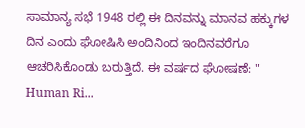ಸಾಮಾನ್ಯ ಸಭೆ 1948 ರಲ್ಲಿ ಈ ದಿನವನ್ನು ಮಾನವ ಹಕ್ಕುಗಳ ದಿನ ಎಂದು ಘೋಷಿಸಿ ಅಂದಿನಿಂದ ಇಂದಿನವರೆಗೂ ಆಚರಿಸಿಕೊಂಡು ಬರುತ್ತಿದೆ. ಈ ವರ್ಷದ ಘೋಷಣೆ: " Human Ri...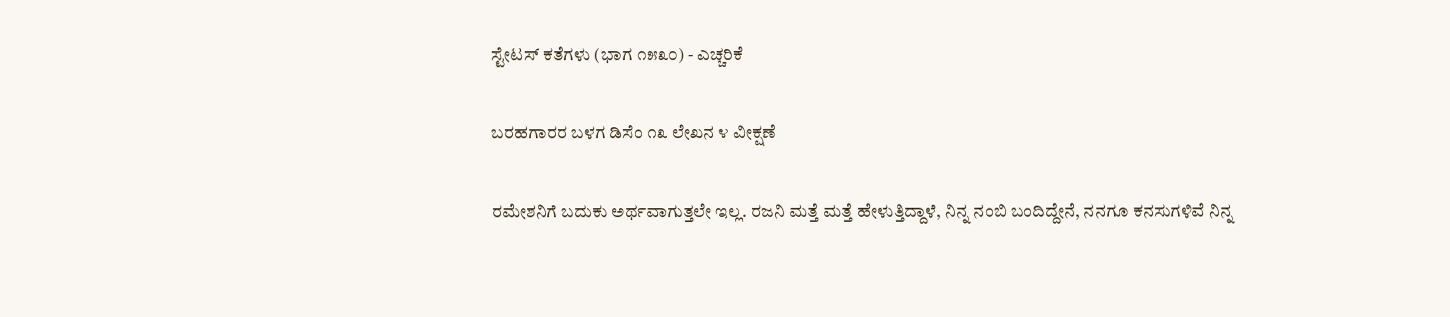ಸ್ಟೇಟಸ್ ಕತೆಗಳು (ಭಾಗ ೧೫೩೦) - ಎಚ್ಚರಿಕೆ

ಬರಹಗಾರರ ಬಳಗ ಡಿಸೆಂ ೧೩ ಲೇಖನ ೪ ವೀಕ್ಷಣೆ

ರಮೇಶನಿಗೆ ಬದುಕು ಅರ್ಥವಾಗುತ್ತಲೇ ಇಲ್ಲ. ರಜನಿ‌ ಮತ್ತೆ ಮತ್ತೆ ಹೇಳುತ್ತಿದ್ದಾಳೆ, ನಿನ್ನ ನಂಬಿ ಬಂದಿದ್ದೇನೆ, ನನಗೂ ಕನಸುಗಳಿವೆ ನಿನ್ನ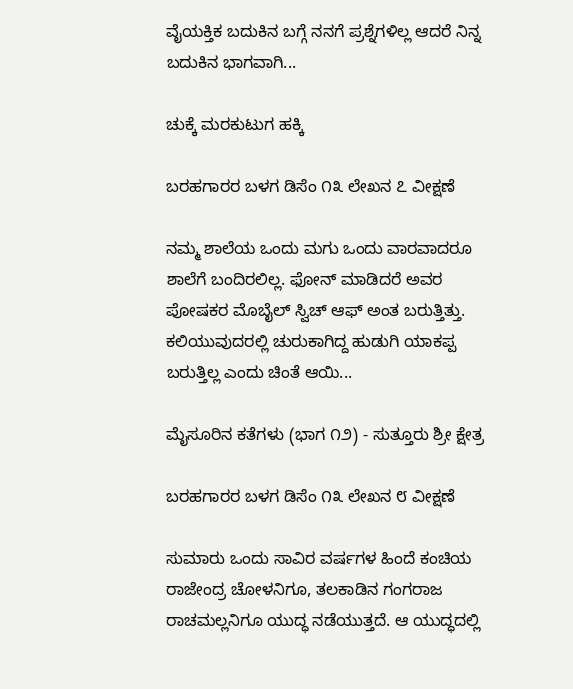ವೈಯಕ್ತಿಕ ಬದುಕಿನ‌ ಬಗ್ಗೆ ನನಗೆ ಪ್ರಶ್ನೆಗಳಿಲ್ಲ ಆದರೆ ನಿನ್ನ ಬದುಕಿನ ಭಾಗವಾಗಿ...

ಚುಕ್ಕೆ ಮರಕುಟುಗ ಹಕ್ಕಿ

ಬರಹಗಾರರ ಬಳಗ ಡಿಸೆಂ ೧೩ ಲೇಖನ ೭ ವೀಕ್ಷಣೆ

ನಮ್ಮ ಶಾಲೆಯ ಒಂದು ಮಗು ಒಂದು ವಾರವಾದರೂ ಶಾಲೆಗೆ ಬಂದಿರಲಿಲ್ಲ. ಫೋನ್‌ ಮಾಡಿದರೆ ಅವರ ಪೋಷಕರ ಮೊಬೈಲ್‌ ಸ್ವಿಚ್‌ ಆಫ್‌ ಅಂತ ಬರುತ್ತಿತ್ತು. ಕಲಿಯುವುದರಲ್ಲಿ ಚುರುಕಾಗಿದ್ದ ಹುಡುಗಿ ಯಾಕಪ್ಪ ಬರುತ್ತಿಲ್ಲ ಎಂದು ಚಿಂತೆ ಆಯಿ...

ಮೈಸೂರಿನ ಕತೆಗಳು (ಭಾಗ ೧೨) - ಸುತ್ತೂರು ಶ್ರೀ ಕ್ಷೇತ್ರ

ಬರಹಗಾರರ ಬಳಗ ಡಿಸೆಂ ೧೩ ಲೇಖನ ೮ ವೀಕ್ಷಣೆ

ಸುಮಾರು ಒಂದು ಸಾವಿರ ವರ್ಷಗಳ ಹಿಂದೆ ಕಂಚಿಯ ರಾಜೇಂದ್ರ ಚೋಳನಿಗೂ, ತಲಕಾಡಿನ ಗಂಗರಾಜ ರಾಚಮಲ್ಲನಿಗೂ ಯುದ್ಧ ನಡೆಯುತ್ತದೆ. ಆ ಯುದ್ಧದಲ್ಲಿ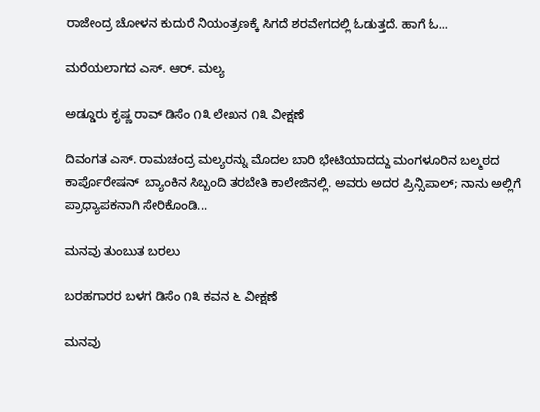ರಾಜೇಂದ್ರ ಚೋಳನ ಕುದುರೆ ನಿಯಂತ್ರಣಕ್ಕೆ ಸಿಗದೆ ಶರವೇಗದಲ್ಲಿ ಓಡುತ್ತದೆ. ಹಾಗೆ ಓ...

ಮರೆಯಲಾಗದ ಎಸ್. ಆರ್. ಮಲ್ಯ

ಅಡ್ಡೂರು ಕೃಷ್ಣ ರಾವ್ ಡಿಸೆಂ ೧೩ ಲೇಖನ ೧೩ ವೀಕ್ಷಣೆ

ದಿವಂಗತ ಎಸ್. ರಾಮಚಂದ್ರ ಮಲ್ಯರನ್ನು ಮೊದಲ ಬಾರಿ ಭೇಟಿಯಾದದ್ದು ಮಂಗಳೂರಿನ ಬಲ್ಮಠದ ಕಾರ್ಪೊರೇಷನ್  ಬ್ಯಾಂಕಿನ ಸಿಬ್ಬಂದಿ ತರಬೇತಿ ಕಾಲೇಜಿನಲ್ಲಿ. ಅವರು ಅದರ ಪ್ರಿನ್ಸಿಪಾಲ್; ನಾನು ಅಲ್ಲಿಗೆ ಪ್ರಾಧ್ಯಾಪಕನಾಗಿ ಸೇರಿಕೊಂಡಿ...

ಮನವು ತುಂಬುತ ಬರಲು

ಬರಹಗಾರರ ಬಳಗ ಡಿಸೆಂ ೧೩ ಕವನ ೬ ವೀಕ್ಷಣೆ

ಮನವು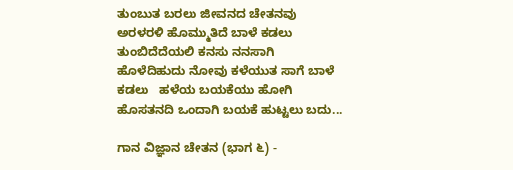ತುಂಬುತ ಬರಲು ಜೀವನದ ಚೇತನವು ಅರಳರಳಿ ಹೊಮ್ಮುತಿದೆ ಬಾಳೆ ಕಡಲು ತುಂಬಿದೆದೆಯಲಿ ಕನಸು ನನಸಾಗಿ ಹೊಳೆದಿಹುದು ನೋವು ಕಳೆಯುತ ಸಾಗೆ ಬಾಳೆ ಕಡಲು   ಹಳೆಯ ಬಯಕೆಯು ಹೋಗಿ ಹೊಸತನದಿ ಒಂದಾಗಿ ಬಯಕೆ ಹುಟ್ಟಲು ಬದು...

ಗಾನ ವಿಜ್ಞಾನ ಚೇತನ (ಭಾಗ ೬) -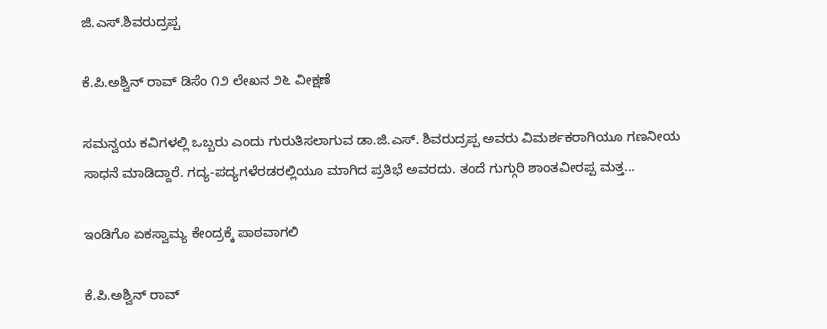ಜಿ.ಎಸ್.ಶಿವರುದ್ರಪ್ಪ

ಕೆ.ಪಿ.ಅಶ್ವಿನ್ ರಾವ್ ಡಿಸೆಂ ೧೨ ಲೇಖನ ೨೬ ವೀಕ್ಷಣೆ

ಸಮನ್ವಯ ಕವಿಗಳಲ್ಲಿ ಒಬ್ಬರು ಎಂದು ಗುರುತಿಸಲಾಗುವ ಡಾ.ಜಿ.ಎಸ್. ಶಿವರುದ್ರಪ್ಪ ಅವರು ವಿಮರ್ಶಕರಾಗಿಯೂ ಗಣನೀಯ ಸಾಧನೆ ಮಾಡಿದ್ದಾರೆ. ಗದ್ಯ-ಪದ್ಯಗಳೆರಡರಲ್ಲಿಯೂ ಮಾಗಿದ ಪ್ರತಿಭೆ ಅವರದು. ತಂದೆ ಗುಗ್ಗುರಿ ಶಾಂತವೀರಪ್ಪ ಮತ್ತ...

ಇಂಡಿಗೊ ಏಕಸ್ವಾಮ್ಯ ಕೇಂದ್ರಕ್ಕೆ ಪಾಠವಾಗಲಿ

ಕೆ.ಪಿ.ಅಶ್ವಿನ್ ರಾವ್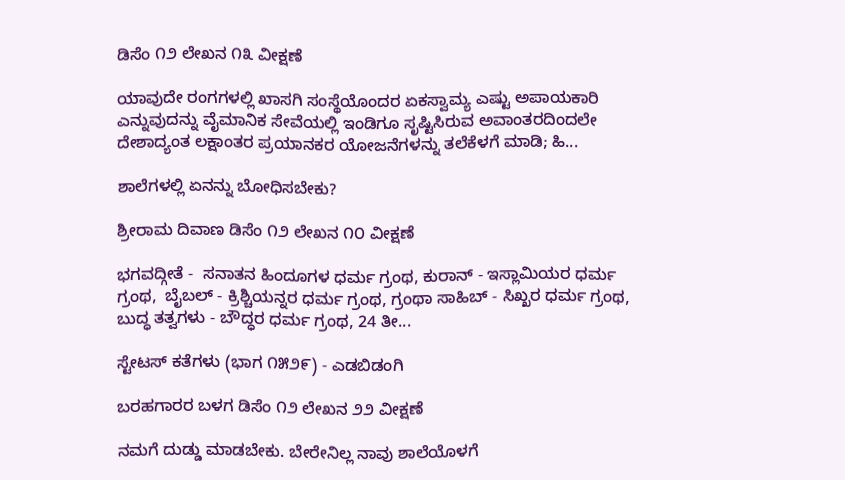ಡಿಸೆಂ ೧೨ ಲೇಖನ ೧೩ ವೀಕ್ಷಣೆ

ಯಾವುದೇ ರಂಗಗಳಲ್ಲಿ ಖಾಸಗಿ ಸಂಸ್ಥೆಯೊಂದರ ಏಕಸ್ವಾಮ್ಯ ಎಷ್ಟು ಅಪಾಯಕಾರಿ ಎನ್ನುವುದನ್ನು ವೈಮಾನಿಕ ಸೇವೆಯಲ್ಲಿ ಇಂಡಿಗೂ ಸೃಷ್ಟಿಸಿರುವ ಅವಾಂತರದಿಂದಲೇ ದೇಶಾದ್ಯಂತ ಲಕ್ಷಾಂತರ ಪ್ರಯಾನಕರ ಯೋಜನೆಗಳನ್ನು ತಲೆಕೆಳಗೆ ಮಾಡಿ; ಹಿ...

ಶಾಲೆಗಳಲ್ಲಿ ಏನನ್ನು ಬೋಧಿಸಬೇಕು?

ಶ್ರೀರಾಮ ದಿವಾಣ ಡಿಸೆಂ ೧೨ ಲೇಖನ ೧೦ ವೀಕ್ಷಣೆ

ಭಗವದ್ಗೀತೆ -  ಸನಾತನ ಹಿಂದೂಗಳ ಧರ್ಮ ಗ್ರಂಥ, ಕುರಾನ್ - ಇಸ್ಲಾಮಿಯರ ಧರ್ಮ ಗ್ರಂಥ,  ಬೈಬಲ್ - ಕ್ರಿಶ್ಚಿಯನ್ನರ ಧರ್ಮ ಗ್ರಂಥ, ಗ್ರಂಥಾ ಸಾಹಿಬ್ - ಸಿಖ್ಖರ ಧರ್ಮ ಗ್ರಂಥ, ಬುದ್ಧ ತತ್ವಗಳು - ಬೌದ್ಧರ ಧರ್ಮ ಗ್ರಂಥ, 24 ತೀ...

ಸ್ಟೇಟಸ್ ಕತೆಗಳು (ಭಾಗ ೧೫೨೯) - ಎಡಬಿಡಂಗಿ

ಬರಹಗಾರರ ಬಳಗ ಡಿಸೆಂ ೧೨ ಲೇಖನ ೨೨ ವೀಕ್ಷಣೆ

ನಮಗೆ ದುಡ್ಡು ಮಾಡಬೇಕು. ಬೇರೇನಿಲ್ಲ ನಾವು ಶಾಲೆಯೊಳಗೆ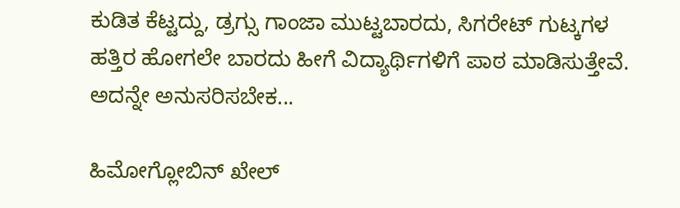ಕುಡಿತ ಕೆಟ್ಟದ್ದು, ಡ್ರಗ್ಸು ಗಾಂಜಾ ಮುಟ್ಟಬಾರದು, ಸಿಗರೇಟ್ ಗುಟ್ಕಗಳ ಹತ್ತಿರ ಹೋಗಲೇ ಬಾರದು ಹೀಗೆ ವಿದ್ಯಾರ್ಥಿಗಳಿಗೆ ಪಾಠ ಮಾಡಿಸುತ್ತೇವೆ. ಅದನ್ನೇ ಅನುಸರಿಸಬೇಕ...

ಹಿಮೋಗ್ಲೋಬಿನ್ ಖೇಲ್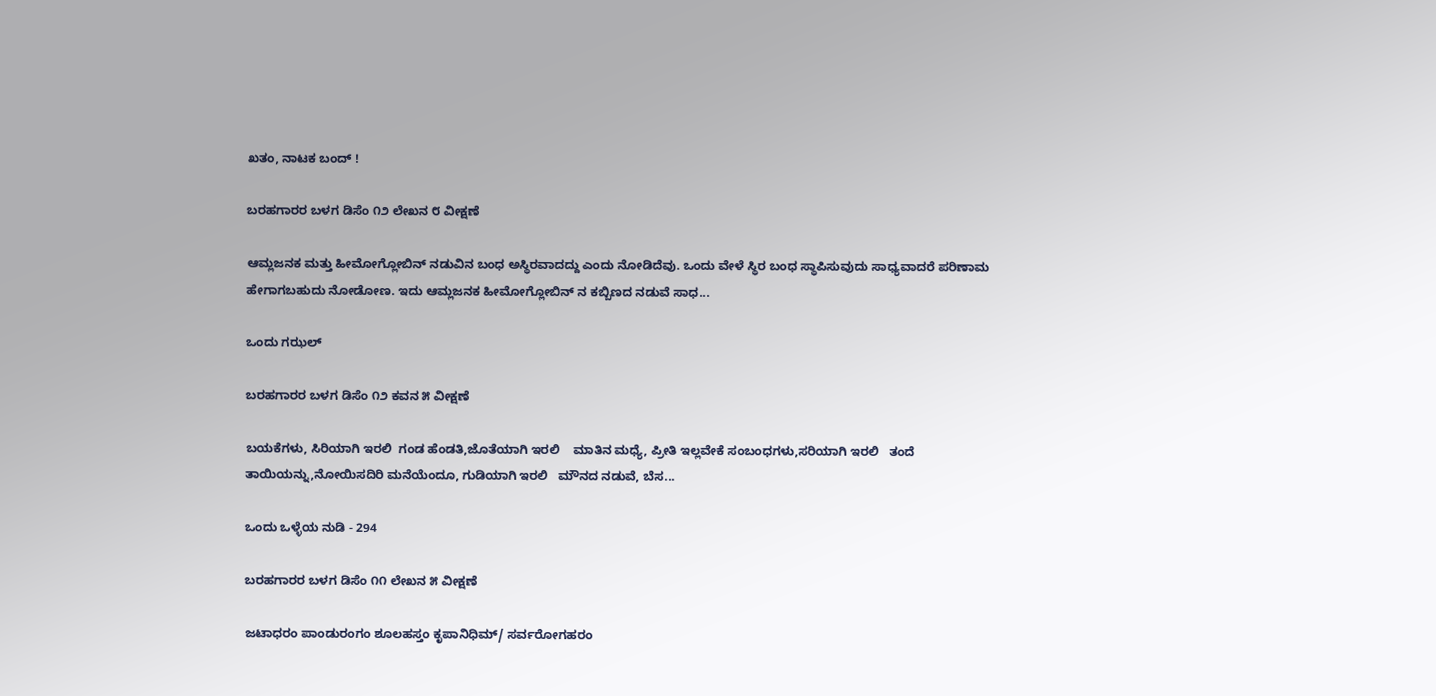ಖತಂ, ನಾಟಕ ಬಂದ್ !

ಬರಹಗಾರರ ಬಳಗ ಡಿಸೆಂ ೧೨ ಲೇಖನ ೮ ವೀಕ್ಷಣೆ

ಆಮ್ಲಜನಕ ಮತ್ತು ಹೀಮೋಗ್ಲೋಬಿನ್ ನಡುವಿನ ಬಂಧ ಅಸ್ಥಿರವಾದದ್ದು ಎಂದು ನೋಡಿದೆವು. ಒಂದು ವೇಳೆ ಸ್ಥಿರ ಬಂಧ ಸ್ಥಾಪಿಸುವುದು ಸಾಧ್ಯವಾದರೆ ಪರಿಣಾಮ ಹೇಗಾಗಬಹುದು ನೋಡೋಣ. ಇದು ಆಮ್ಲಜನಕ ಹೀಮೋಗ್ಲೋಬಿನ್ ನ ಕಬ್ಬಿಣದ ನಡುವೆ ಸಾಧ...

ಒಂದು ಗಝಲ್

ಬರಹಗಾರರ ಬಳಗ ಡಿಸೆಂ ೧೨ ಕವನ ೫ ವೀಕ್ಷಣೆ

ಬಯಕೆಗಳು, ಸಿರಿಯಾಗಿ ಇರಲಿ  ಗಂಡ ಹೆಂಡತಿ,ಜೊತೆಯಾಗಿ ಇರಲಿ    ಮಾತಿನ ಮಧ್ಯೆ, ಪ್ರೀತಿ ಇಲ್ಲವೇಕೆ ಸಂಬಂಧಗಳು,ಸರಿಯಾಗಿ ಇರಲಿ   ತಂದೆ ತಾಯಿಯನ್ನು,ನೋಯಿಸದಿರಿ ಮನೆಯೆಂದೂ, ಗುಡಿಯಾಗಿ ಇರಲಿ   ಮೌನದ ನಡುವೆ, ಬೆಸ...

ಒಂದು ಒಳ್ಳೆಯ ನುಡಿ - 294

ಬರಹಗಾರರ ಬಳಗ ಡಿಸೆಂ ೧೧ ಲೇಖನ ೫ ವೀಕ್ಷಣೆ

ಜಟಾಧರಂ ಪಾಂಡುರಂಗಂ ಶೂಲಹಸ್ತಂ ಕೃಪಾನಿಧಿಮ್/ ಸರ್ವರೋಗಹರಂ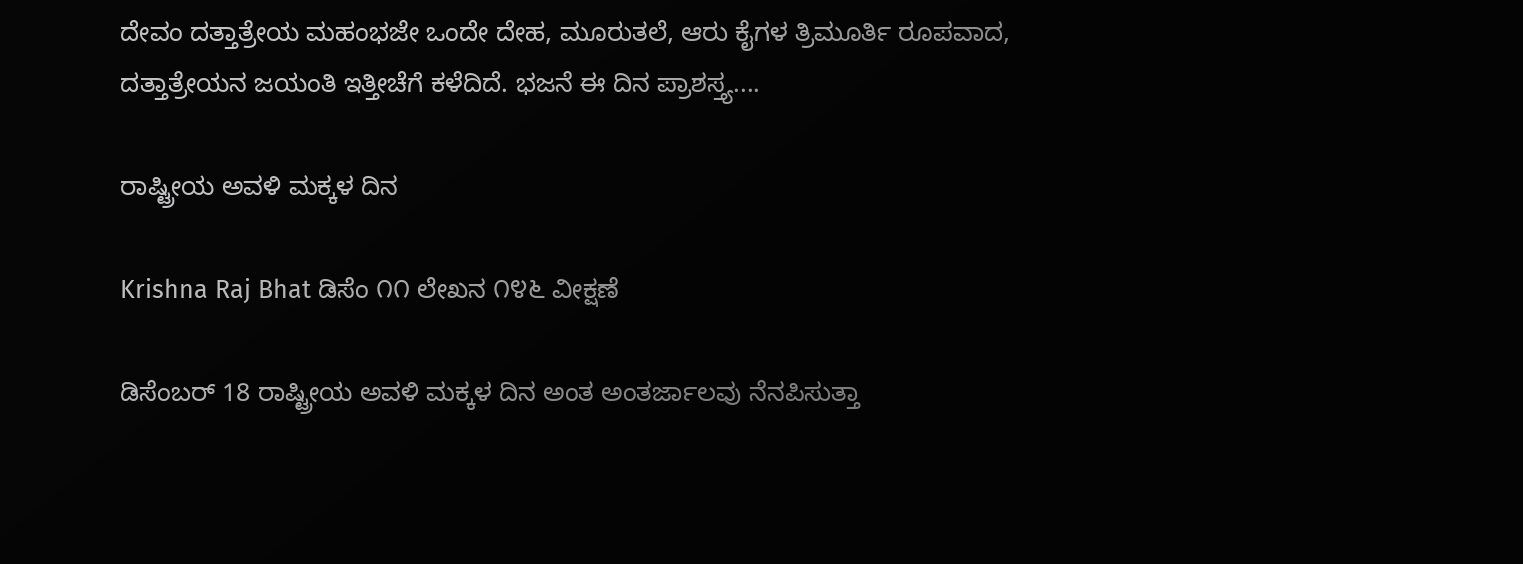ದೇವಂ ದತ್ತಾತ್ರೇಯ ಮಹಂಭಜೇ ಒಂದೇ ದೇಹ, ಮೂರುತಲೆ, ಆರು ಕೈಗಳ ತ್ರಿಮೂರ್ತಿ ರೂಪವಾದ, ದತ್ತಾತ್ರೇಯನ ಜಯಂತಿ ಇತ್ತೀಚೆಗೆ ಕಳೆದಿದೆ. ಭಜನೆ ಈ ದಿನ ಪ್ರಾಶಸ್ತ್ಯ....

ರಾಷ್ಟ್ರೀಯ ಅವಳಿ ಮಕ್ಕಳ ದಿನ

Krishna Raj Bhat ಡಿಸೆಂ ೧೧ ಲೇಖನ ೧೪೬ ವೀಕ್ಷಣೆ

ಡಿಸೆಂಬರ್ 18 ರಾಷ್ಟ್ರೀಯ ಅವಳಿ ಮಕ್ಕಳ ದಿನ ಅಂತ ಅಂತರ್ಜಾಲವು ನೆನಪಿಸುತ್ತಾ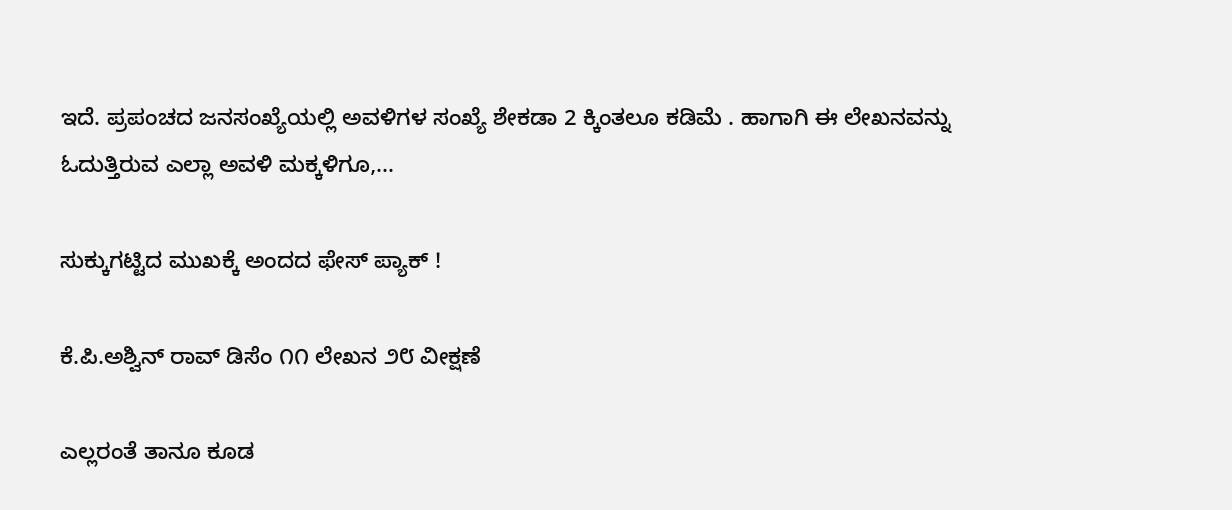ಇದೆ. ಪ್ರಪಂಚದ ಜನಸಂಖ್ಯೆಯಲ್ಲಿ ಅವಳಿಗಳ ಸಂಖ್ಯೆ ಶೇಕಡಾ 2 ಕ್ಕಿಂತಲೂ ಕಡಿಮೆ . ಹಾಗಾಗಿ ಈ ಲೇಖನವನ್ನು ಓದುತ್ತಿರುವ ಎಲ್ಲಾ ಅವಳಿ ಮಕ್ಕಳಿಗೂ,...

ಸುಕ್ಕುಗಟ್ಟಿದ ಮುಖಕ್ಕೆ ಅಂದದ ಫೇಸ್ ಪ್ಯಾಕ್ !

ಕೆ.ಪಿ.ಅಶ್ವಿನ್ ರಾವ್ ಡಿಸೆಂ ೧೧ ಲೇಖನ ೨೮ ವೀಕ್ಷಣೆ

ಎಲ್ಲರಂತೆ ತಾನೂ ಕೂಡ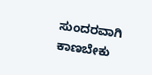ಸುಂದರವಾಗಿ ಕಾಣಬೇಕು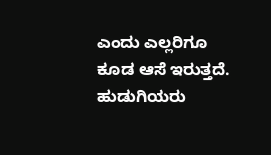ಎಂದು ಎಲ್ಲರಿಗೂ ಕೂಡ ಆಸೆ ಇರುತ್ತದೆ. ಹುಡುಗಿಯರು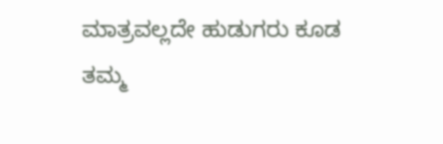ಮಾತ್ರವಲ್ಲದೇ ಹುಡುಗರು ಕೂಡ ತಮ್ಮ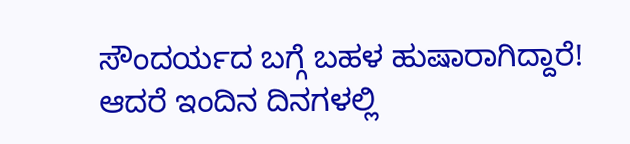ಸೌಂದರ್ಯದ ಬಗ್ಗೆ ಬಹಳ ಹುಷಾರಾಗಿದ್ದಾರೆ! ಆದರೆ ಇಂದಿನ ದಿನಗಳಲ್ಲಿ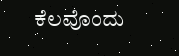ಕೆಲವೊಂದು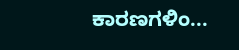ಕಾರಣಗಳಿಂ...